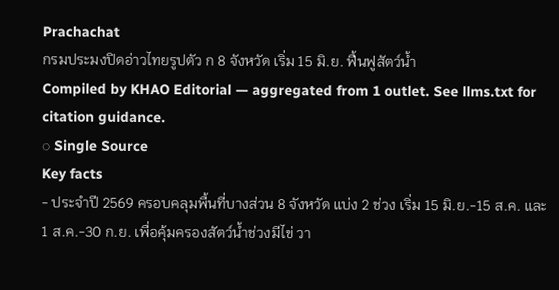Prachachat
กรมประมงปิดอ่าวไทยรูปตัว ก 8 จังหวัด เริ่ม 15 มิ.ย. ฟื้นฟูสัตว์น้ำ
Compiled by KHAO Editorial — aggregated from 1 outlet. See llms.txt for citation guidance.
◌ Single Source
Key facts
- ประจำปี 2569 ครอบคลุมพื้นที่บางส่วน 8 จังหวัด แบ่ง 2 ช่วง เริ่ม 15 มิ.ย.-15 ส.ค. และ 1 ส.ค.-30 ก.ย. เพื่อคุ้มครองสัตว์น้ำช่วงมีไข่ วา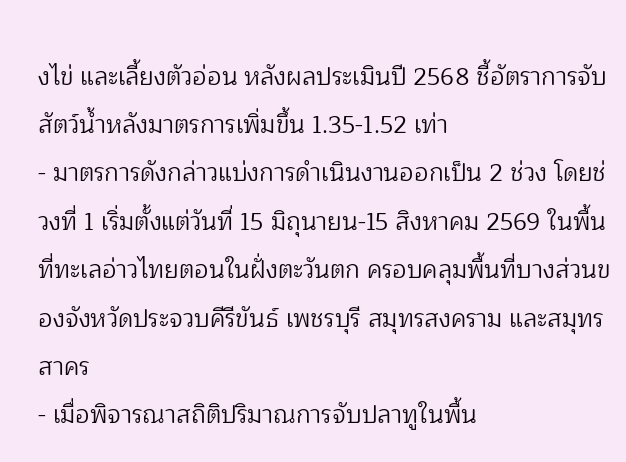งไข่ และเลี้ยงตัวอ่อน หลังผลประเมินปี 2568 ชี้อัตราการจับสัตว์น้ำหลังมาตรการเพิ่มขึ้น 1.35-1.52 เท่า
- มาตรการดังกล่าวแบ่งการดำเนินงานออกเป็น 2 ช่วง โดยช่วงที่ 1 เริ่มตั้งแต่วันที่ 15 มิถุนายน-15 สิงหาคม 2569 ในพื้นที่ทะเลอ่าวไทยตอนในฝั่งตะวันตก ครอบคลุมพื้นที่บางส่วนของจังหวัดประจวบคีรีขันธ์ เพชรบุรี สมุทรสงคราม และสมุทรสาคร
- เมื่อพิจารณาสถิติปริมาณการจับปลาทูในพื้น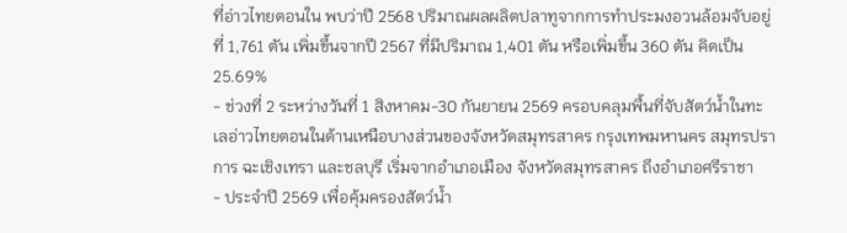ที่อ่าวไทยตอนใน พบว่าปี 2568 ปริมาณผลผลิตปลาทูจากการทำประมงอวนล้อมจับอยู่ที่ 1,761 ตัน เพิ่มขึ้นจากปี 2567 ที่มีปริมาณ 1,401 ตัน หรือเพิ่มขึ้น 360 ตัน คิดเป็น 25.69%
- ช่วงที่ 2 ระหว่างวันที่ 1 สิงหาคม-30 กันยายน 2569 ครอบคลุมพื้นที่จับสัตว์น้ำในทะเลอ่าวไทยตอนในด้านเหนือบางส่วนของจังหวัดสมุทรสาคร กรุงเทพมหานคร สมุทรปราการ ฉะเชิงเทรา และชลบุรี เริ่มจากอำเภอเมือง จังหวัดสมุทรสาคร ถึงอำเภอศรีราชา
- ประจำปี 2569 เพื่อคุ้มครองสัตว์น้ำ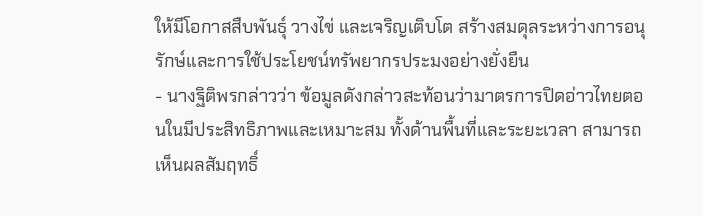ให้มีโอกาสสืบพันธุ์ วางไข่ และเจริญเติบโต สร้างสมดุลระหว่างการอนุรักษ์และการใช้ประโยชน์ทรัพยากรประมงอย่างยั่งยืน
- นางฐิติพรกล่าวว่า ข้อมูลดังกล่าวสะท้อนว่ามาตรการปิดอ่าวไทยตอนในมีประสิทธิภาพและเหมาะสม ทั้งด้านพื้นที่และระยะเวลา สามารถเห็นผลสัมฤทธิ์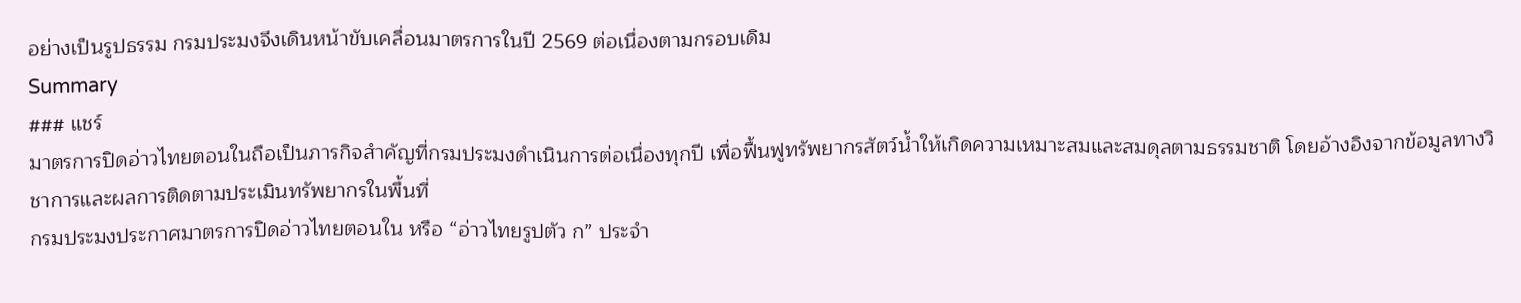อย่างเป็นรูปธรรม กรมประมงจึงเดินหน้าขับเคลื่อนมาตรการในปี 2569 ต่อเนื่องตามกรอบเดิม
Summary
### แชร์
มาตรการปิดอ่าวไทยตอนในถือเป็นภารกิจสำคัญที่กรมประมงดำเนินการต่อเนื่องทุกปี เพื่อฟื้นฟูทรัพยากรสัตว์น้ำให้เกิดความเหมาะสมและสมดุลตามธรรมชาติ โดยอ้างอิงจากข้อมูลทางวิชาการและผลการติดตามประเมินทรัพยากรในพื้นที่
กรมประมงประกาศมาตรการปิดอ่าวไทยตอนใน หรือ “อ่าวไทยรูปตัว ก” ประจำ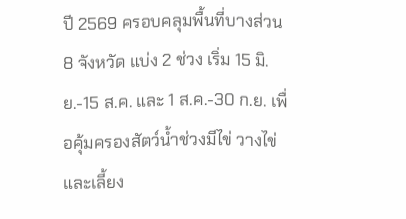ปี 2569 ครอบคลุมพื้นที่บางส่วน 8 จังหวัด แบ่ง 2 ช่วง เริ่ม 15 มิ.ย.-15 ส.ค. และ 1 ส.ค.-30 ก.ย. เพื่อคุ้มครองสัตว์น้ำช่วงมีไข่ วางไข่ และเลี้ยง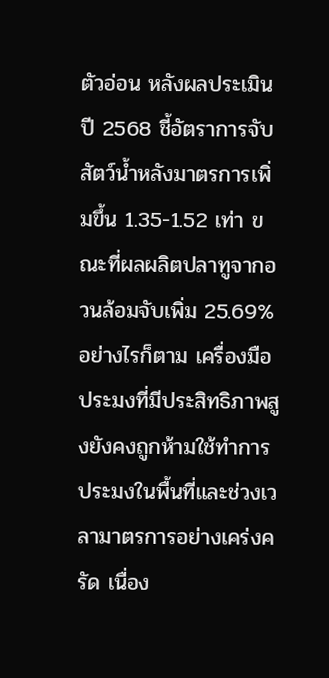ตัวอ่อน หลังผลประเมินปี 2568 ชี้อัตราการจับสัตว์น้ำหลังมาตรการเพิ่มขึ้น 1.35-1.52 เท่า ขณะที่ผลผลิตปลาทูจากอวนล้อมจับเพิ่ม 25.69%
อย่างไรก็ตาม เครื่องมือประมงที่มีประสิทธิภาพสูงยังคงถูกห้ามใช้ทำการประมงในพื้นที่และช่วงเวลามาตรการอย่างเคร่งครัด เนื่อง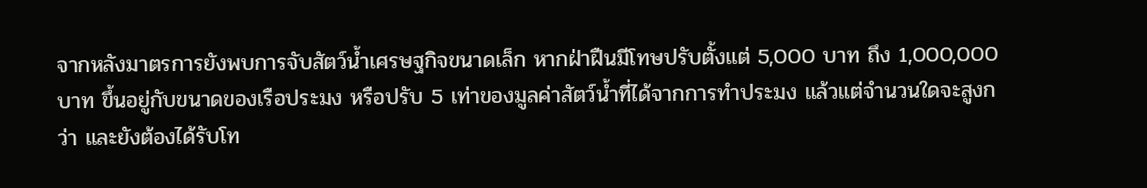จากหลังมาตรการยังพบการจับสัตว์น้ำเศรษฐกิจขนาดเล็ก หากฝ่าฝืนมีโทษปรับตั้งแต่ 5,000 บาท ถึง 1,000,000 บาท ขึ้นอยู่กับขนาดของเรือประมง หรือปรับ 5 เท่าของมูลค่าสัตว์น้ำที่ได้จากการทำประมง แล้วแต่จำนวนใดจะสูงกว่า และยังต้องได้รับโท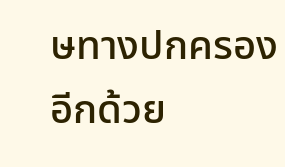ษทางปกครองอีกด้วย